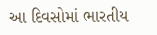આ દિવસોમાં ભારતીય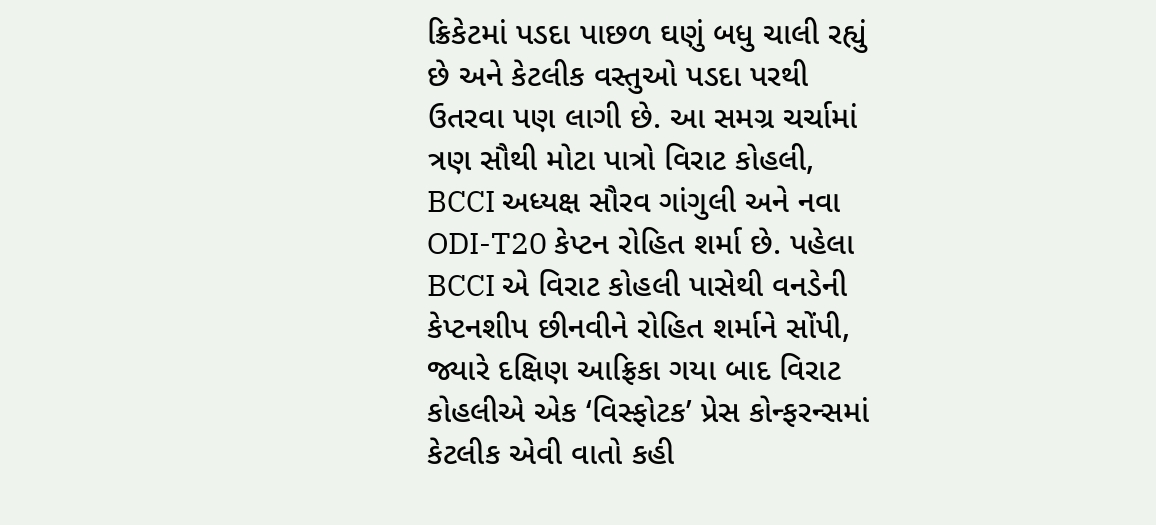ક્રિકેટમાં પડદા પાછળ ઘણું બધુ ચાલી રહ્યું છે અને કેટલીક વસ્તુઓ પડદા પરથી ઉતરવા પણ લાગી છે. આ સમગ્ર ચર્ચામાં ત્રણ સૌથી મોટા પાત્રો વિરાટ કોહલી, BCCI અધ્યક્ષ સૌરવ ગાંગુલી અને નવા ODI-T20 કેપ્ટન રોહિત શર્મા છે. પહેલા BCCI એ વિરાટ કોહલી પાસેથી વનડેની કેપ્ટનશીપ છીનવીને રોહિત શર્માને સોંપી, જ્યારે દક્ષિણ આફ્રિકા ગયા બાદ વિરાટ કોહલીએ એક ‘વિસ્ફોટક’ પ્રેસ કોન્ફરન્સમાં કેટલીક એવી વાતો કહી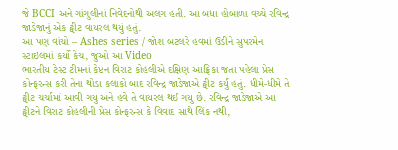જે BCCI અને ગાંગુલીનાં નિવેદનોથી અલગ હતી. આ બધા હોબાળા વચ્ચે રવિન્દ્ર જાડેજાનું એક ટ્વીટ વાયરલ થયું હતું.
આ પણ વાંચો – Ashes series / જોશ બટલરે હવમાં ઉડીને સુપરમેન સ્ટાઇલમાં કર્યો કેચ, જુઓ આ Video
ભારતીય ટેસ્ટ ટીમનાં કેપ્ટન વિરાટ કોહલીએ દક્ષિણ આફ્રિકા જતા પહેલા પ્રેસ કોન્ફરન્સ કરી તેના થોડા કલાકો બાદ રવિન્દ્ર જાડેજાએ ટ્વીટ કર્યું હતું. ધીમે-ધીમે તે ટ્વીટ ચર્ચામાં આવી ગયુ અને હવે તે વાયરલ થઈ ગયુ છે. રવિન્દ્ર જાડેજાએ આ ટ્વીટને વિરાટ કોહલીની પ્રેસ કોન્ફરન્સ કે વિવાદ સાથે લિંક નથી,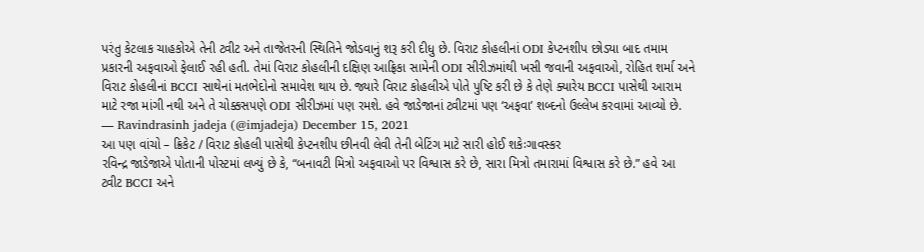પરંતુ કેટલાક ચાહકોએ તેની ટ્વીટ અને તાજેતરની સ્થિતિને જોડવાનું શરૂ કરી દીધુ છે. વિરાટ કોહલીનાં ODI કેપ્ટનશીપ છોડ્યા બાદ તમામ પ્રકારની અફવાઓ ફેલાઈ રહી હતી. તેમાં વિરાટ કોહલીની દક્ષિણ આફ્રિકા સામેની ODI સીરીઝમાંથી ખસી જવાની અફવાઓ, રોહિત શર્મા અને વિરાટ કોહલીનાં BCCI સાથેનાં મતભેદોનો સમાવેશ થાય છે. જ્યારે વિરાટ કોહલીએ પોતે પુષ્ટિ કરી છે કે તેણે ક્યારેય BCCI પાસેથી આરામ માટે રજા માંગી નથી અને તે ચોક્કસપણે ODI સીરીઝમાં પણ રમશે. હવે જાડેજાનાં ટ્વીટમાં પણ ‘અફવા’ શબ્દનો ઉલ્લેખ કરવામાં આવ્યો છે.
— Ravindrasinh jadeja (@imjadeja) December 15, 2021
આ પણ વાંચો – ક્રિકેટ / વિરાટ કોહલી પાસેથી કેપ્ટનશીપ છીનવી લેવી તેની બેટિંગ માટે સારી હોઈ શકેઃગાવસ્કર
રવિન્દ્ર જાડેજાએ પોતાની પોસ્ટમાં લખ્યું છે કે, “બનાવટી મિત્રો અફવાઓ પર વિશ્વાસ કરે છે, સારા મિત્રો તમારામાં વિશ્વાસ કરે છે.” હવે આ ટ્વીટ BCCI અને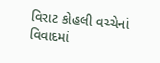વિરાટ કોહલી વચ્ચેનાં વિવાદમાં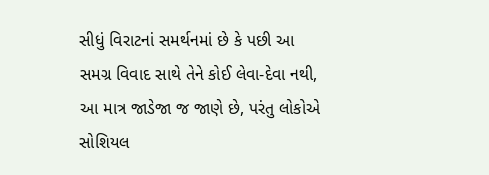સીધું વિરાટનાં સમર્થનમાં છે કે પછી આ સમગ્ર વિવાદ સાથે તેને કોઈ લેવા-દેવા નથી, આ માત્ર જાડેજા જ જાણે છે, પરંતુ લોકોએ સોશિયલ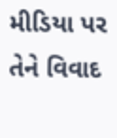મીડિયા પર તેને વિવાદ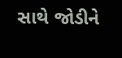સાથે જોડીને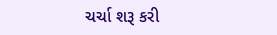ચર્ચા શરૂ કરી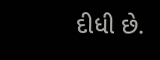દીધી છે.